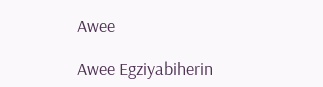Awee

Awee Egziyabiherin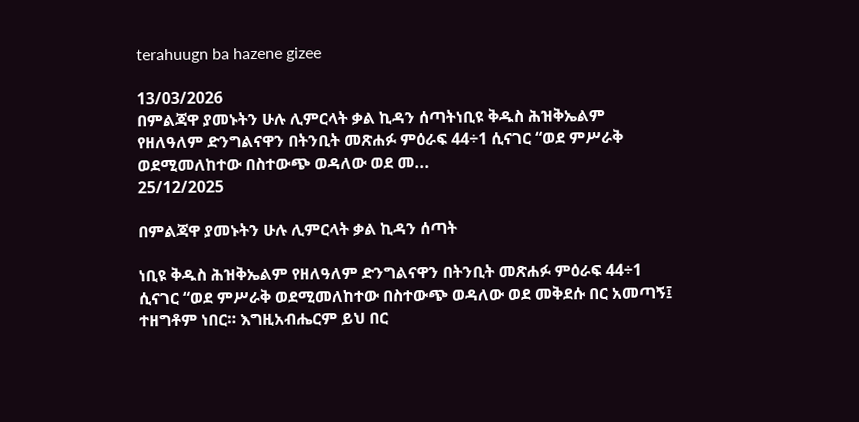terahuugn ba hazene gizee

13/03/2026
በምልጃዋ ያመኑትን ሁሉ ሊምርላት ቃል ኪዳን ሰጣትነቢዩ ቅዱስ ሕዝቅኤልም የዘለዓለም ድንግልናዋን በትንቢት መጽሐፉ ምዕራፍ 44÷1 ሲናገር “ወደ ምሥራቅ ወደሚመለከተው በስተውጭ ወዳለው ወደ መ...
25/12/2025

በምልጃዋ ያመኑትን ሁሉ ሊምርላት ቃል ኪዳን ሰጣት

ነቢዩ ቅዱስ ሕዝቅኤልም የዘለዓለም ድንግልናዋን በትንቢት መጽሐፉ ምዕራፍ 44÷1 ሲናገር “ወደ ምሥራቅ ወደሚመለከተው በስተውጭ ወዳለው ወደ መቅደሱ በር አመጣኝ፤ ተዘግቶም ነበር። እግዚአብሔርም ይህ በር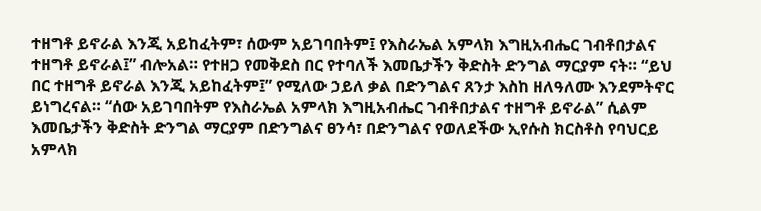ተዘግቶ ይኖራል እንጂ አይከፈትም፣ ሰውም አይገባበትም፤ የእስራኤል አምላክ እግዚአብሔር ገብቶበታልና ተዘግቶ ይኖራል፤” ብሎአል። የተዘጋ የመቅደስ በር የተባለች እመቤታችን ቅድስት ድንግል ማርያም ናት። “ይህ በር ተዘግቶ ይኖራል እንጂ አይከፈትም፤” የሚለው ኃይለ ቃል በድንግልና ጸንታ እስከ ዘለዓለሙ እንደምትኖር ይነግረናል። “ሰው አይገባበትም የእስራኤል አምላክ እግዚአብሔር ገብቶበታልና ተዘግቶ ይኖራል” ሲልም እመቤታችን ቅድስት ድንግል ማርያም በድንግልና ፀንሳ፣ በድንግልና የወለደችው ኢየሱስ ክርስቶስ የባህርይ አምላክ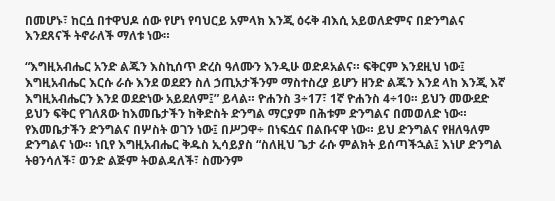በመሆኑ፣ ከርሷ በተዋህዶ ሰው የሆነ የባህርይ አምላክ እንጂ ዕሩቅ ብእሲ አይወለድምና በድንግልና እንደጸናች ትኖራለች ማለቱ ነው።

“እግዚአብሔር አንድ ልጁን እስኪሰጥ ድረስ ዓለሙን እንዲሁ ወድዶአልና። ፍቅርም እንደዚህ ነው፤ እግዚአብሔር እርሱ ራሱ እንደ ወደደን ስለ ኃጢአታችንም ማስተስረያ ይሆን ዘንድ ልጁን እንደ ላከ እንጂ እኛ እግዚአብሔርን እንደ ወደድነው አይደለም፤” ይላል። ዮሐንስ 3÷17፣ 1ኛ ዮሐንስ 4÷10። ይህን መውደድ ይህን ፍቅር የገለጸው ከእመቤታችን ከቅድስት ድንግል ማርያም በሕቱም ድንግልና በመወለድ ነው። የእመቤታችን ድንግልና በሦስት ወገን ነው፤ በሥጋዋ÷ በነፍሷና በልቡናዋ ነው። ይህ ድንግልና የዘለዓለም ድንግልና ነው። ነቢየ እግዚአብሔር ቅዱስ ኢሳይያስ “ስለዚህ ጌታ ራሱ ምልክት ይሰጣችኋል፤ እነሆ ድንግል ትፀንሳለች፣ ወንድ ልጅም ትወልዳለች፣ ስሙንም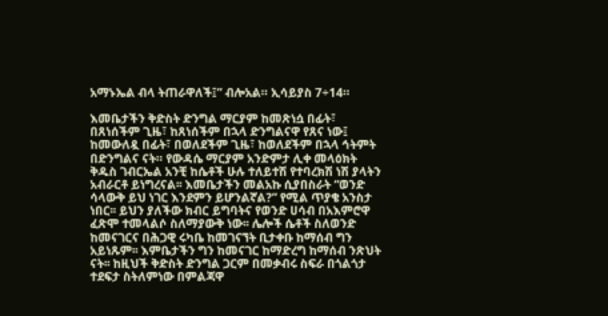አማኑኤል ብላ ትጠራዋለች፤” ብሎአል። ኢሳይያስ 7÷14።

እመቤታችን ቅድስት ድንግል ማርያም ከመጽነሷ በፊት፣ በጸነሰችም ጊዜ፣ ከጸነሰችም በኋላ ድንግልናዋ የጸና ነው፤ ከመውለዷ በፊት፣ በወለደችም ጊዜ፣ ከወለደችም በኋላ ኅትምት በድንግልና ናት። የውዳሴ ማርያም አንድምታ ሊቀ መላዕክት ቅዱስ ገብርኤል አንቺ ከሴቶች ሁሉ ተለይተሽ የተባረክሽ ነሽ ያላትን አብራርቶ ይነግረናል፡፡ እመቤታችን መልአኩ ሲያበስራት “ወንድ ሳላውቅ ይህ ነገር እንደምን ይሆንልኛል?” የሚል ጥያቄ አንስታ ነበር፡፡ ይህን ያለችው ክብር ይግባትና የወንድ ሀሳብ በአእምሮዋ ፈጽሞ ተመላልሶ ስለማያውቅ ነው፡፡ ሌሎች ሴቶች ስለወንድ ከመናገርና በሕጋዊ ሩካቤ ከመገናኘት ቢታቀቡ ከማሰብ ግን አይነጹም፡፡ እምቤታችን ግን ከመናገር ከማድረግ ከማሰብ ንጽህት ናት፡፡ ከዚህች ቅድስት ድንግል ጋርም በመቃብሩ ስፍራ በጎልጎታ ተደፍታ ስትለምነው በምልጃዋ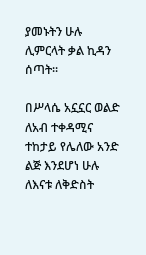ያመኑትን ሁሉ ሊምርላት ቃል ኪዳን ሰጣት፡፡

በሥላሴ አኗኗር ወልድ ለአብ ተቀዳሚና ተከታይ የሌለው አንድ ልጅ እንደሆነ ሁሉ ለእናቱ ለቅድስት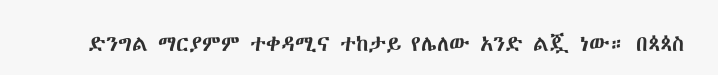ድንግል ማርያምም ተቀዳሚና ተከታይ የሌለው አንድ ልጇ ነው። በጳጳስ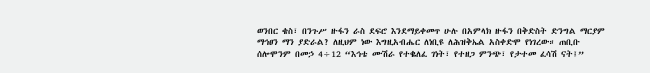ወንበር ቄስ፣ በንጉሥ ዙፋን ራስ ደፍሮ እንደማይቀመጥ ሁሉ በአምላክ ዙፋን በቅድስት ድንግል ማርያም ማኅፀን ማን ያድራል? ለዚህም ነው እግዚአብሔር ለነቢዩ ለሕዝቅኤል አስቀድሞ የነገረው። ጠቢቡ ሰሎሞንም በመኃ 4÷12 “እኅቴ ሙሽራ የተቈለፈ ገነት፣ የተዘጋ ምንጭ፣ የታተመ ፈሳሽ ናት፤”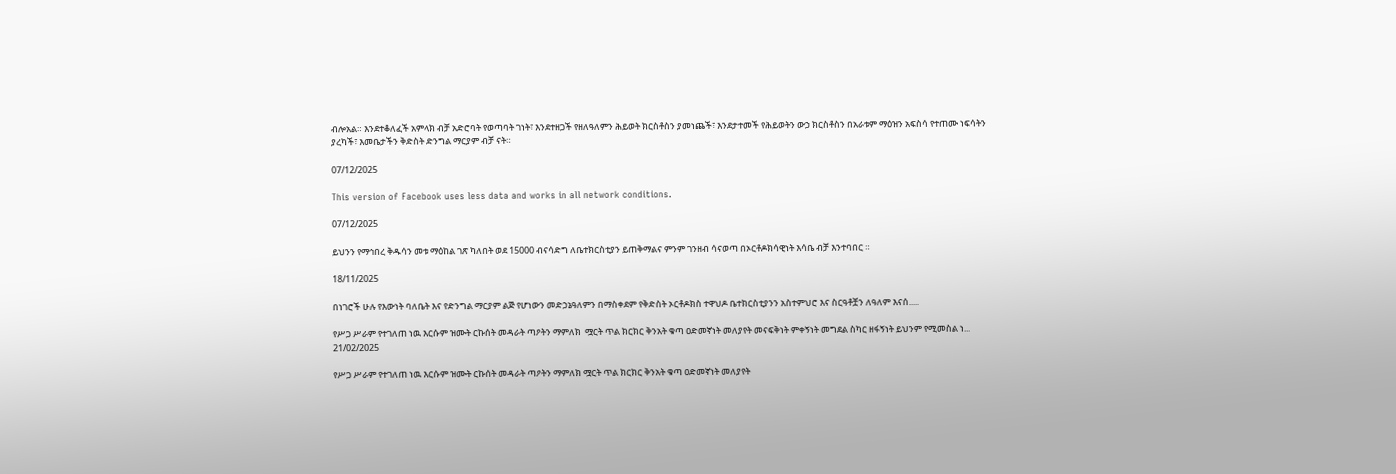ብሎአል። እንደተቆለፈች አምላክ ብቻ አድሮባት የወጣባት ገነት፣ እንደተዘጋች የዘለዓለምን ሕይወት ክርስቶስን ያመነጨች፣ እንደታተመች የሕይወትን ውኃ ክርስቶስን በአራቱም ማዕዝን አፍስሳ የተጠሙ ነፍሳትን ያረካች፣ እመቤታችን ቅድስት ድንግል ማርያም ብቻ ናት።

07/12/2025

This version of Facebook uses less data and works in all network conditions.

07/12/2025

ይህንን የማኅበረ ቅዱሳን መቱ ማዕከል ገጽ ካለበት ወደ 15000 ብናሳድግ ለቤተክርስቲያን ይጠቅማልና ምንም ገንዘብ ሳናወጣ በኦርቶዶክሳዊነት እሳቤ ብቻ እንተባበር ።

18/11/2025

በነገሮች ሁሉ የእውነት ባለቤት እና የድንግል ማርያም ልጅ የሆነውን መድኃኔዓለምን በማስቀደም የቅድስት ኦርቶዶክስ ተዋህዶ ቤተክርስቲያንን አስተምህሮ እና ስርዓቶቿን ለዓለም እናሰ.....

የሥጋ ሥራም የተገለጠ ነዉ እርሱም ዝሙት ርኩሰት መዳራት ጣዖትን ማምለክ  ሟርት ጥል ክርክር ቅንአት ቁጣ ዐድመኛነት መለያየት መናፍቅነት ምቀኝነት መግደል ስካር ዘፋኝነት ይህንም የሚመስል ነ...
21/02/2025

የሥጋ ሥራም የተገለጠ ነዉ እርሱም ዝሙት ርኩሰት መዳራት ጣዖትን ማምለክ ሟርት ጥል ክርክር ቅንአት ቁጣ ዐድመኛነት መለያየት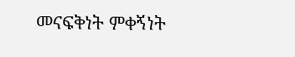መናፍቅነት ምቀኝነት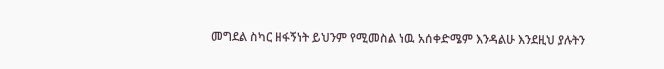መግደል ስካር ዘፋኝነት ይህንም የሚመስል ነዉ አሰቀድሜም እንዳልሁ እንደዚህ ያሉትን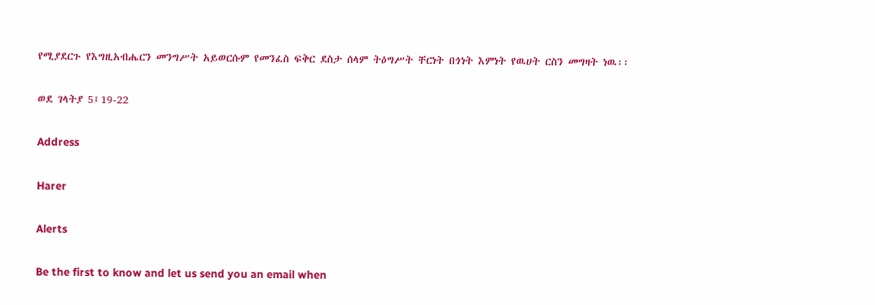የሚያደርጉ የእግዚአብሔርን መንግሥት አይወርሱም የመንፈስ ፍቅር ደስታ ሰላም ትዕግሥት ቸርነት በጎነት እምነት የዉሀት ርስን መግዛት ነዉ፡፡

ወደ ገላትያ 5፤19-22

Address

Harer

Alerts

Be the first to know and let us send you an email when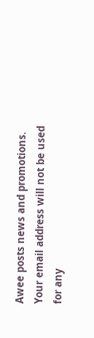Awee posts news and promotions. Your email address will not be used for any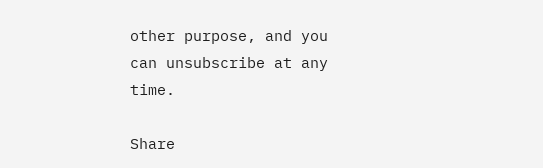other purpose, and you can unsubscribe at any time.

Share